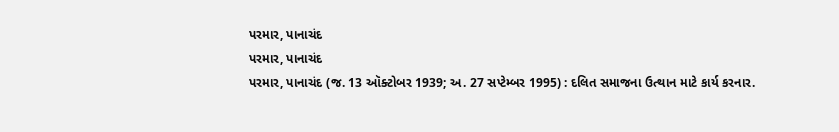પરમાર, પાનાચંદ
પરમાર, પાનાચંદ
પરમાર, પાનાચંદ (જ. 13 ઑક્ટોબર 1939; અ. 27 સપ્ટેમ્બર 1995) : દલિત સમાજના ઉત્થાન માટે કાર્ય કરનાર.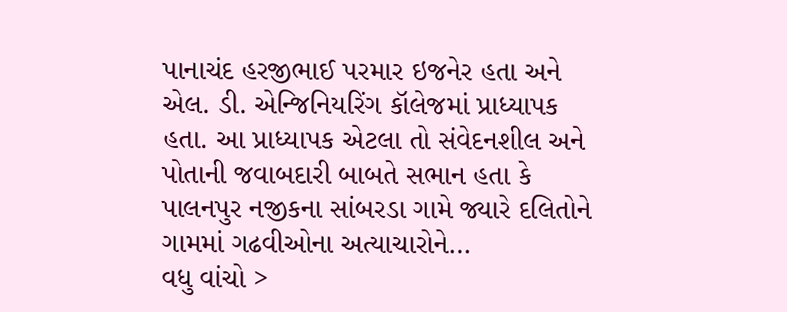પાનાચંદ હરજીભાઈ પરમાર ઇજનેર હતા અને એલ. ડી. એન્જિનિયરિંગ કૉલેજમાં પ્રાધ્યાપક હતા. આ પ્રાધ્યાપક એટલા તો સંવેદનશીલ અને પોતાની જવાબદારી બાબતે સભાન હતા કે પાલનપુર નજીકના સાંબરડા ગામે જ્યારે દલિતોને ગામમાં ગઢવીઓના અત્યાચારોને…
વધુ વાંચો >